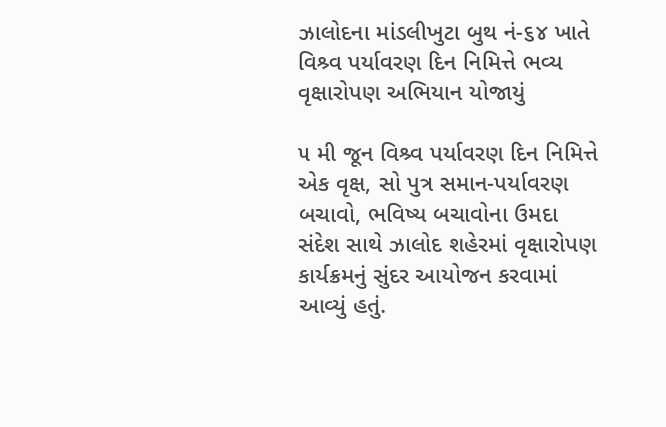ઝાલોદના માંડલીખુટા બુથ નં-૬૪ ખાતે વિશ્ર્વ પર્યાવરણ દિન નિમિત્તે ભવ્ય વૃક્ષારોપણ અભિયાન યોજાયું

૫ મી જૂન વિશ્ર્વ પર્યાવરણ દિન નિમિત્તે એક વૃક્ષ, સો પુત્ર સમાન-પર્યાવરણ બચાવો, ભવિષ્ય બચાવોના ઉમદા સંદેશ સાથે ઝાલોદ શહેરમાં વૃક્ષારોપણ કાર્યક્રમનું સુંદર આયોજન કરવામાં આવ્યું હતું.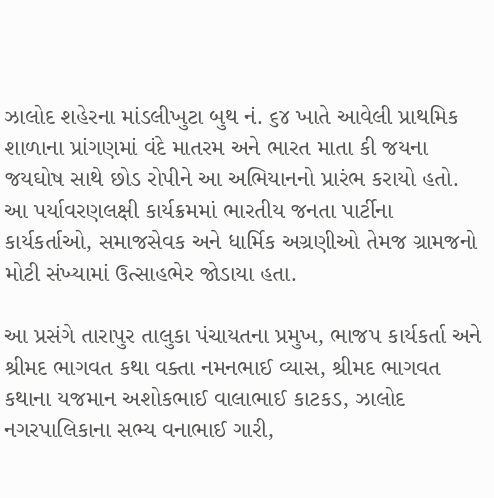ઝાલોદ શહેરના માંડલીખુટા બુથ નં. ૬૪ ખાતે આવેલી પ્રાથમિક શાળાના પ્રાંગણમાં વંદે માતરમ અને ભારત માતા કી જયના જયઘોષ સાથે છોડ રોપીને આ અભિયાનનો પ્રારંભ કરાયો હતો. આ પર્યાવરણલક્ષી કાર્યક્રમમાં ભારતીય જનતા પાર્ટીના કાર્યકર્તાઓ, સમાજસેવક અને ધાર્મિક અગ્રણીઓ તેમજ ગ્રામજનો મોટી સંખ્યામાં ઉત્સાહભેર જોડાયા હતા.

આ પ્રસંગે તારાપુર તાલુકા પંચાયતના પ્રમુખ, ભાજપ કાર્યકર્તા અને શ્રીમદ ભાગવત કથા વક્તા નમનભાઈ વ્યાસ, શ્રીમદ ભાગવત કથાના યજમાન અશોકભાઈ વાલાભાઈ કાટકડ, ઝાલોદ નગરપાલિકાના સભ્ય વનાભાઈ ગારી,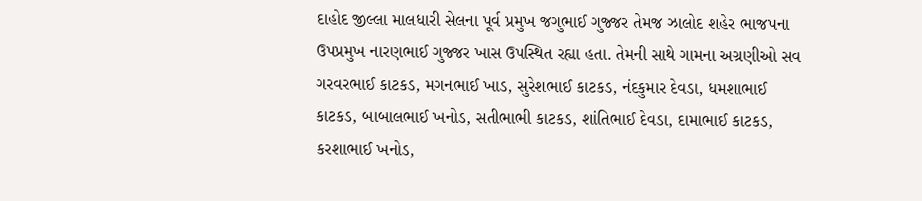દાહોદ જીલ્લા માલધારી સેલના પૂર્વ પ્રમુખ જગુભાઈ ગુજ્જર તેમજ ઝાલોદ શહેર ભાજપના ઉપપ્રમુખ નારણભાઈ ગુજ્જર ખાસ ઉપસ્થિત રહ્યા હતા. તેમની સાથે ગામના અગ્રણીઓ સવ ગરવરભાઈ કાટકડ, મગનભાઈ ખાડ, સુરેશભાઈ કાટકડ, નંદકુમાર દેવડા, ધમશાભાઈ કાટકડ, બાબાલભાઈ ખનોડ, સતીભાભી કાટકડ, શાંતિભાઈ દેવડા, દામાભાઈ કાટકડ, કરશાભાઈ ખનોડ,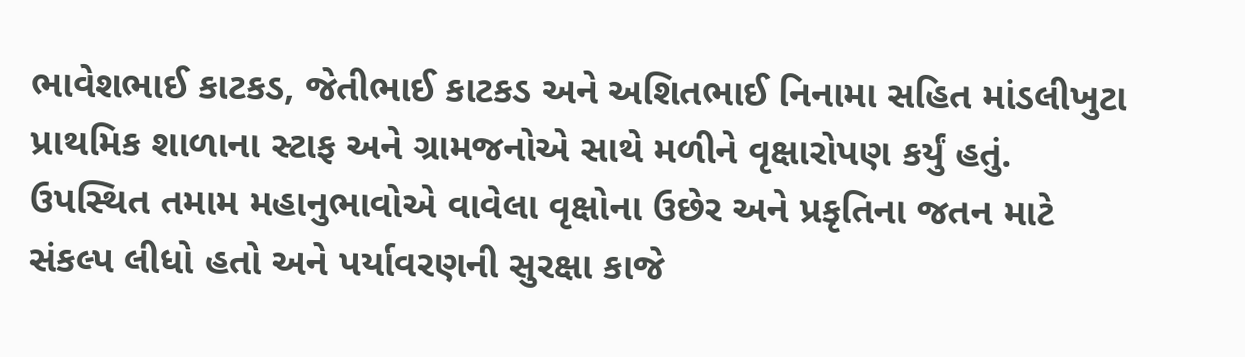ભાવેશભાઈ કાટકડ, જેતીભાઈ કાટકડ અને અશિતભાઈ નિનામા સહિત માંડલીખુટા પ્રાથમિક શાળાના સ્ટાફ અને ગ્રામજનોએ સાથે મળીને વૃક્ષારોપણ કર્યું હતું. ઉપસ્થિત તમામ મહાનુભાવોએ વાવેલા વૃક્ષોના ઉછેર અને પ્રકૃતિના જતન માટે સંકલ્પ લીધો હતો અને પર્યાવરણની સુરક્ષા કાજે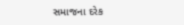સમાજના દરેક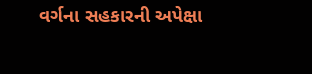વર્ગના સહકારની અપેક્ષા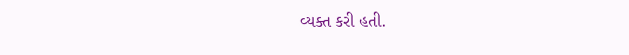વ્યક્ત કરી હતી.